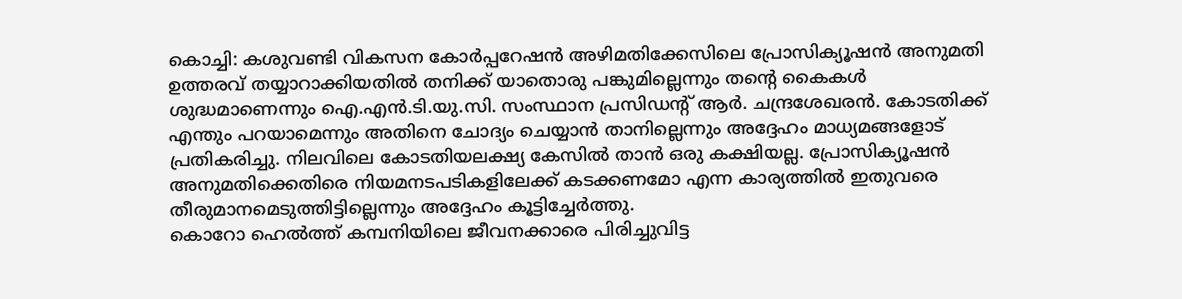കൊച്ചി: കശുവണ്ടി വികസന കോർപ്പറേഷൻ അഴിമതിക്കേസിലെ പ്രോസിക്യൂഷൻ അനുമതി ഉത്തരവ് തയ്യാറാക്കിയതിൽ തനിക്ക് യാതൊരു പങ്കുമില്ലെന്നും തന്റെ കൈകൾ ശുദ്ധമാണെന്നും ഐ.എൻ.ടി.യു.സി. സംസ്ഥാന പ്രസിഡന്റ് ആർ. ചന്ദ്രശേഖരൻ. കോടതിക്ക് എന്തും പറയാമെന്നും അതിനെ ചോദ്യം ചെയ്യാൻ താനില്ലെന്നും അദ്ദേഹം മാധ്യമങ്ങളോട് പ്രതികരിച്ചു. നിലവിലെ കോടതിയലക്ഷ്യ കേസിൽ താൻ ഒരു കക്ഷിയല്ല. പ്രോസിക്യൂഷൻ അനുമതിക്കെതിരെ നിയമനടപടികളിലേക്ക് കടക്കണമോ എന്ന കാര്യത്തിൽ ഇതുവരെ തീരുമാനമെടുത്തിട്ടില്ലെന്നും അദ്ദേഹം കൂട്ടിച്ചേർത്തു.
കൊറോ ഹെൽത്ത് കമ്പനിയിലെ ജീവനക്കാരെ പിരിച്ചുവിട്ട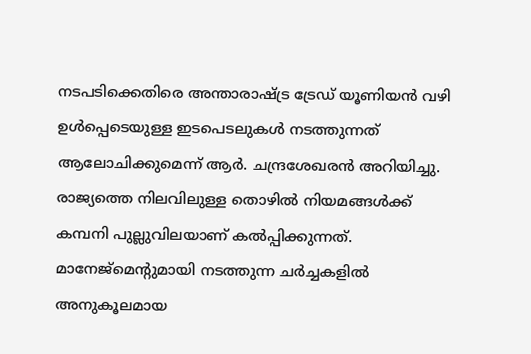നടപടിക്കെതിരെ അന്താരാഷ്ട്ര ട്രേഡ് യൂണിയൻ വഴി ഉൾപ്പെടെയുള്ള ഇടപെടലുകൾ നടത്തുന്നത് ആലോചിക്കുമെന്ന് ആർ. ചന്ദ്രശേഖരൻ അറിയിച്ചു. രാജ്യത്തെ നിലവിലുള്ള തൊഴിൽ നിയമങ്ങൾക്ക് കമ്പനി പുല്ലുവിലയാണ് കൽപ്പിക്കുന്നത്. മാനേജ്മെന്റുമായി നടത്തുന്ന ചർച്ചകളിൽ അനുകൂലമായ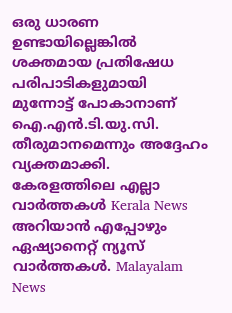ഒരു ധാരണ ഉണ്ടായില്ലെങ്കിൽ ശക്തമായ പ്രതിഷേധ പരിപാടികളുമായി മുന്നോട്ട് പോകാനാണ് ഐ.എൻ.ടി.യു.സി. തീരുമാനമെന്നും അദ്ദേഹം വ്യക്തമാക്കി.
കേരളത്തിലെ എല്ലാ വാർത്തകൾ Kerala News അറിയാൻ എപ്പോഴും ഏഷ്യാനെറ്റ് ന്യൂസ് വാർത്തകൾ. Malayalam News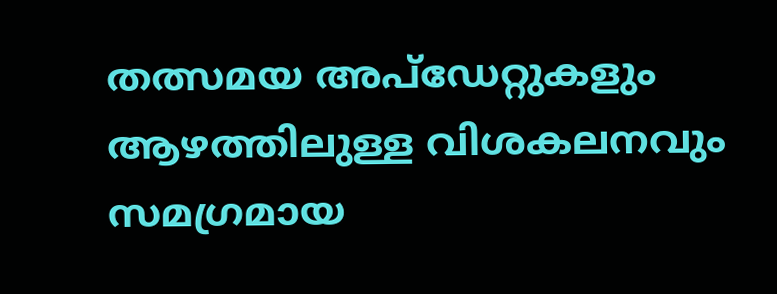തത്സമയ അപ്ഡേറ്റുകളും ആഴത്തിലുള്ള വിശകലനവും സമഗ്രമായ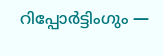റിപ്പോർട്ടിംഗും —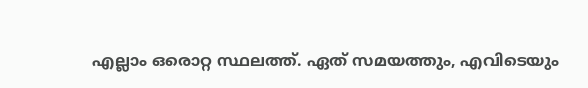എല്ലാം ഒരൊറ്റ സ്ഥലത്ത്. ഏത് സമയത്തും, എവിടെയും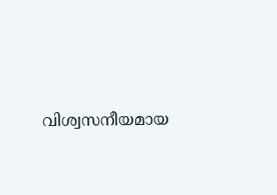വിശ്വസനീയമായ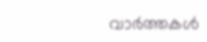വാർത്തകൾ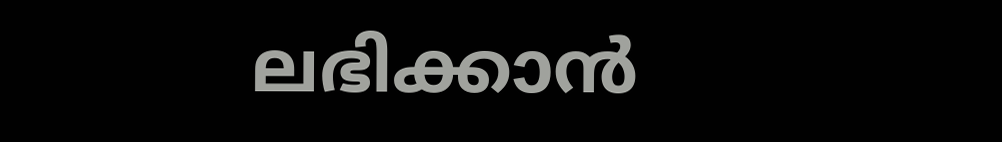ലഭിക്കാൻ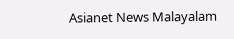Asianet News Malayalam